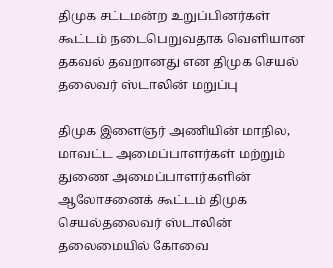திமுக சட்டமன்ற உறுப்பினர்கள் கூட்டம் நடைபெறுவதாக வெளியான தகவல் தவறானது என திமுக செயல் தலைவர் ஸ்டாலின் மறுப்பு

திமுக இளைஞர் அணியின் மாநில, மாவட்ட அமைப்பாளர்கள் மற்றும் துணை அமைப்பாளர்களின் ஆலோசனைக் கூட்டம் திமுக செயல்தலைவர் ஸ்டாலின் தலைமையில் கோவை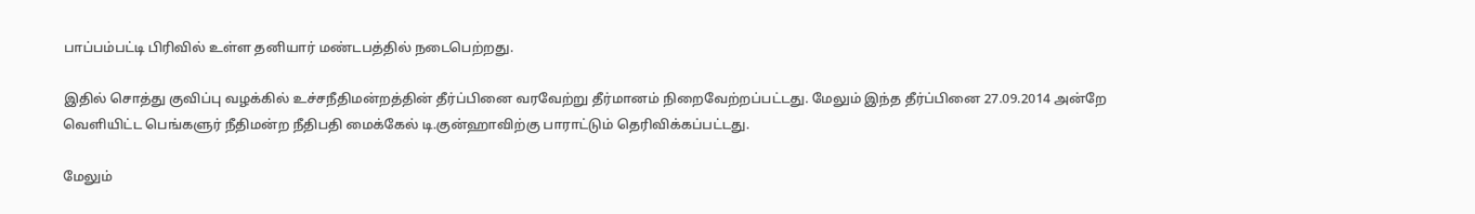பாப்பம்பட்டி பிரிவில் உள்ள தனியார் மண்டபத்தில் நடைபெற்றது.

இதில் சொத்து குவிப்பு வழக்கில் உச்சநீதிமன்றத்தின் தீர்ப்பினை வரவேற்று தீர்மானம் நிறைவேற்றப்பட்டது. மேலும் இந்த தீர்ப்பினை 27.09.2014 அன்றே வெளியிட்ட பெங்களுர் நீதிமன்ற நீதிபதி மைக்கேல் டி.குன்ஹாவிற்கு பாராட்டும் தெரிவிக்கப்பட்டது.

மேலும்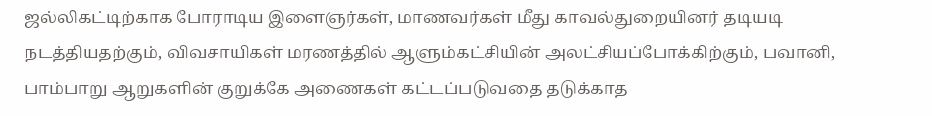ஜல்லிகட்டிற்காக போராடிய இளைஞர்கள், மாணவர்கள் மீது காவல்துறையினர் தடியடி நடத்தியதற்கும், விவசாயிகள் மரணத்தில் ஆளும்கட்சியின் அலட்சியப்போக்கிற்கும், பவானி, பாம்பாறு ஆறுகளின் குறுக்கே அணைகள் கட்டப்படுவதை தடுக்காத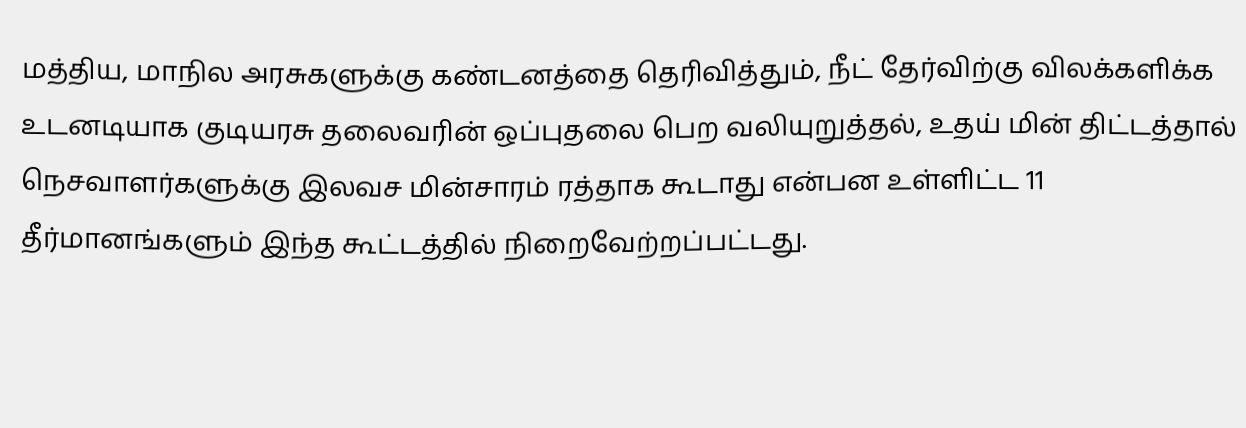மத்திய, மாநில அரசுகளுக்கு கண்டனத்தை தெரிவித்தும், நீட் தேர்விற்கு விலக்களிக்க உடனடியாக குடியரசு தலைவரின் ஒப்புதலை பெற வலியுறுத்தல், உதய் மின் திட்டத்தால் நெசவாளர்களுக்கு இலவச மின்சாரம் ரத்தாக கூடாது என்பன உள்ளிட்ட 11 தீர்மானங்களும் இந்த கூட்டத்தில் நிறைவேற்றப்பட்டது.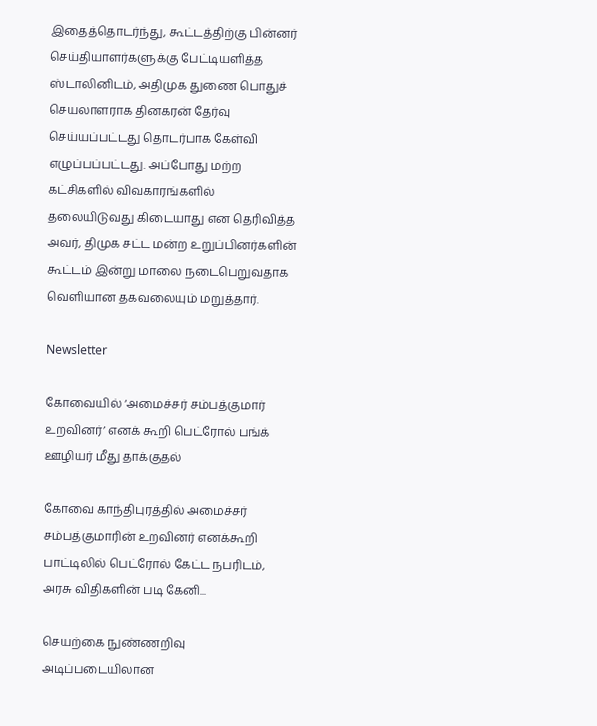இதைத்தொடர்ந்து, கூட்டத்திற்கு பின்னர் செய்தியாளர்களுக்கு பேட்டியளித்த ஸ்டாலினிடம், அதிமுக துணை பொதுச் செயலாளராக தினகரன் தேர்வு செய்யப்பட்டது தொடர்பாக கேள்வி எழுப்பப்பட்டது. அப்போது மற்ற கட்சிகளில் விவகாரங்களில் தலையிடுவது கிடையாது என தெரிவித்த அவர், திமுக சட்ட மன்ற உறுப்பினர்களின் கூட்டம் இன்று மாலை நடைபெறுவதாக வெளியான தகவலையும் மறுத்தார்.

Newsletter

கோவையில் ‘அமைச்சர் சம்பத்குமார் உறவினர்’ எனக் கூறி பெட்ரோல் பங்க் ஊழியர் மீது தாக்குதல்

கோவை காந்திபுரத்தில் அமைச்சர் சம்பத்குமாரின் உறவினர் எனக்கூறி பாட்டிலில் பெட்ரோல் கேட்ட நபரிடம், அரசு விதிகளின் படி கேனி...

செயற்கை நுண்ணறிவு அடிப்படையிலான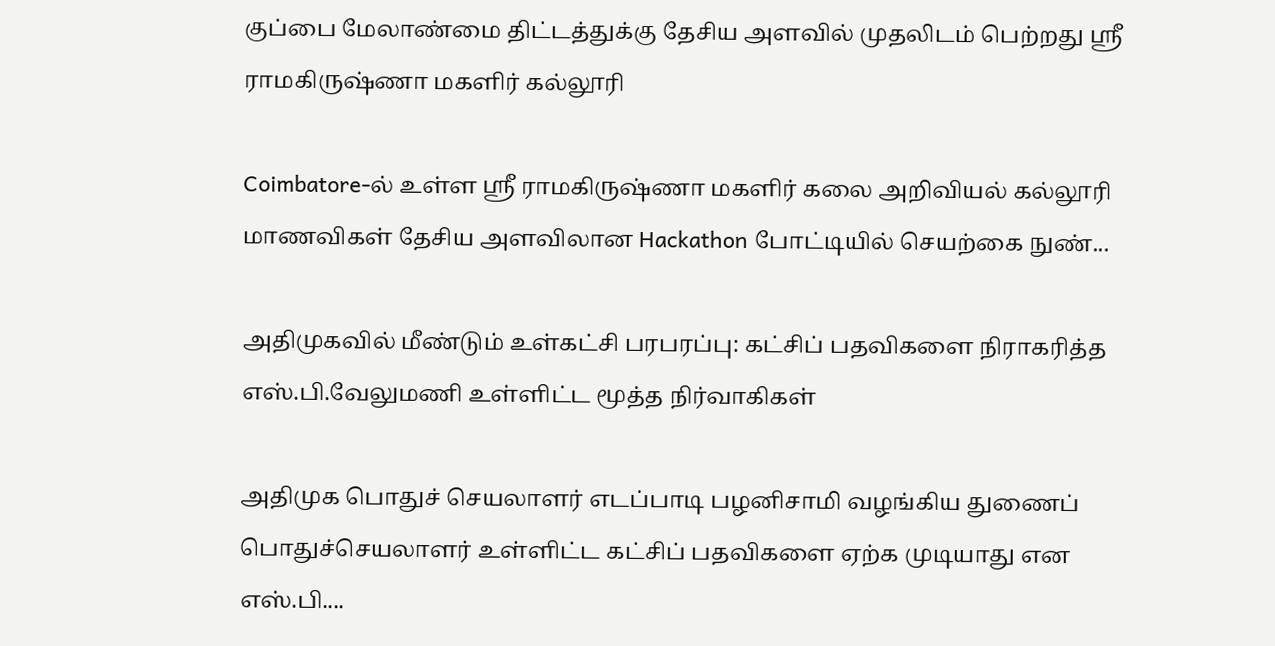குப்பை மேலாண்மை திட்டத்துக்கு தேசிய அளவில் முதலிடம் பெற்றது ஶ்ரீ ராமகிருஷ்ணா மகளிர் கல்லூரி

Coimbatore-ல் உள்ள ஶ்ரீ ராமகிருஷ்ணா மகளிர் கலை அறிவியல் கல்லூரி மாணவிகள் தேசிய அளவிலான Hackathon போட்டியில் செயற்கை நுண்...

அதிமுகவில் மீண்டும் உள்கட்சி பரபரப்பு: கட்சிப் பதவிகளை நிராகரித்த எஸ்.பி.வேலுமணி உள்ளிட்ட மூத்த நிர்வாகிகள்

அதிமுக பொதுச் செயலாளர் எடப்பாடி பழனிசாமி வழங்கிய துணைப் பொதுச்செயலாளர் உள்ளிட்ட கட்சிப் பதவிகளை ஏற்க முடியாது என எஸ்.பி....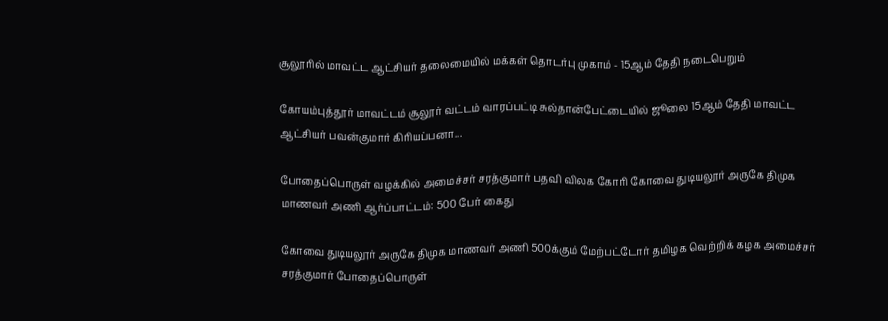சூலூரில் மாவட்ட ஆட்சியர் தலைமையில் மக்கள் தொடர்பு முகாம் - 15ஆம் தேதி நடைபெறும்

கோயம்புத்தூர் மாவட்டம் சூலூர் வட்டம் வாரப்பட்டி சுல்தான்பேட்டையில் ஜூலை 15ஆம் தேதி மாவட்ட ஆட்சியர் பவன்குமார் கிரியப்பனா...

போதைப்பொருள் வழக்கில் அமைச்சர் சரத்குமார் பதவி விலக கோரி கோவை துடியலூர் அருகே திமுக மாணவர் அணி ஆர்ப்பாட்டம்: 500 பேர் கைது

கோவை துடியலூர் அருகே திமுக மாணவர் அணி 500க்கும் மேற்பட்டோர் தமிழக வெற்றிக் கழக அமைச்சர் சரத்குமார் போதைப்பொருள்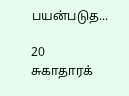பயன்படுத...

20 சுகாதாரக்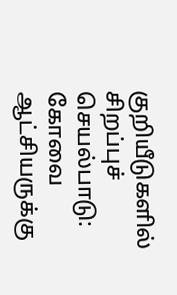குறியீடுகளில் சிறப்புச் செயல்பாடு: கோவை ஆட்சியருக்கு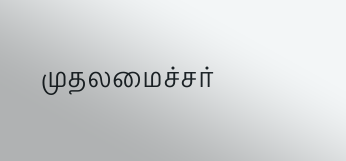முதலமைச்சர்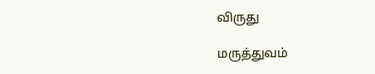விருது

மருத்துவம்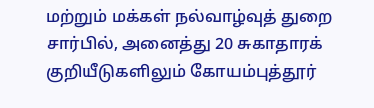மற்றும் மக்கள் நல்வாழ்வுத் துறை சார்பில், அனைத்து 20 சுகாதாரக் குறியீடுகளிலும் கோயம்புத்தூர்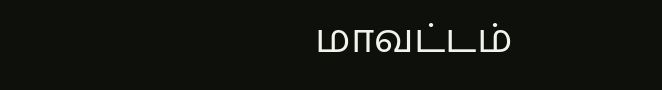மாவட்டம்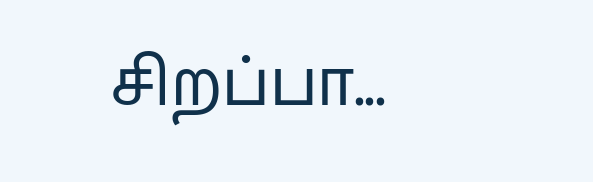சிறப்பா...